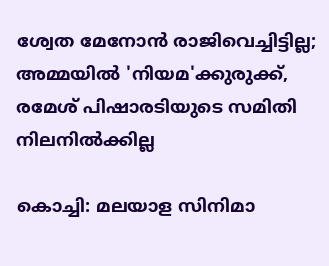ശ്വേത മേനോന്‍ രാജിവെച്ചിട്ടില്ല; അമ്മയില്‍ 'നിയമ'ക്കുരുക്ക്, രമേശ് പിഷാരടിയുടെ സമിതി നിലനില്‍ക്കില്ല

കൊച്ചി: മലയാള സിനിമാ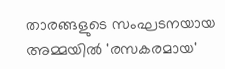താരങ്ങളുടെ സംഘടനയായ അമ്മയില്‍ 'രസകരമായ'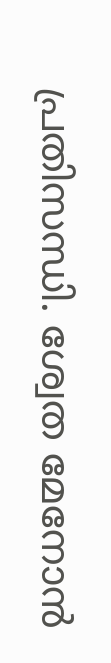പ്രതിസന്ധി. ശ്വേത മേനോന്‍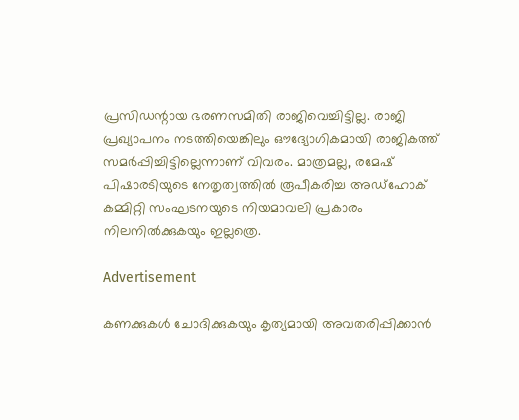പ്രസിഡന്റായ ഭരണസമിതി രാജിവെച്ചിട്ടില്ല. രാജി പ്രഖ്യാപനം നടത്തിയെങ്കിലും ഔദ്യോഗികമായി രാജികത്ത് സമര്‍പ്പിച്ചിട്ടില്ലെന്നാണ് വിവരം. മാത്രമല്ല, രമേഷ് പിഷാരടിയുടെ നേതൃത്വത്തില്‍ രൂപീകരിച്ച അഡ്‌ഹോക് കമ്മിറ്റി സംഘടനയുടെ നിയമാവലി പ്രകാരം നിലനില്‍ക്കുകയും ഇല്ലത്രെ.

Advertisement

കണക്കുകള്‍ ചോദിക്കുകയും കൃത്യമായി അവതരിപ്പിക്കാന്‍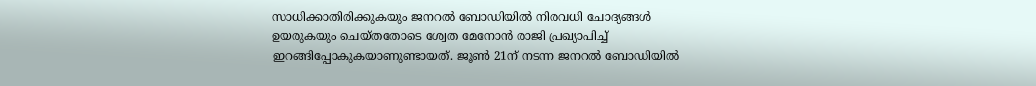സാധിക്കാതിരിക്കുകയും ജനറല്‍ ബോഡിയില്‍ നിരവധി ചോദ്യങ്ങള്‍ ഉയരുകയും ചെയ്തതോടെ ശ്വേത മേനോന്‍ രാജി പ്രഖ്യാപിച്ച് ഇറങ്ങിപ്പോകുകയാണുണ്ടായത്. ജൂണ്‍ 21ന് നടന്ന ജനറല്‍ ബോഡിയില്‍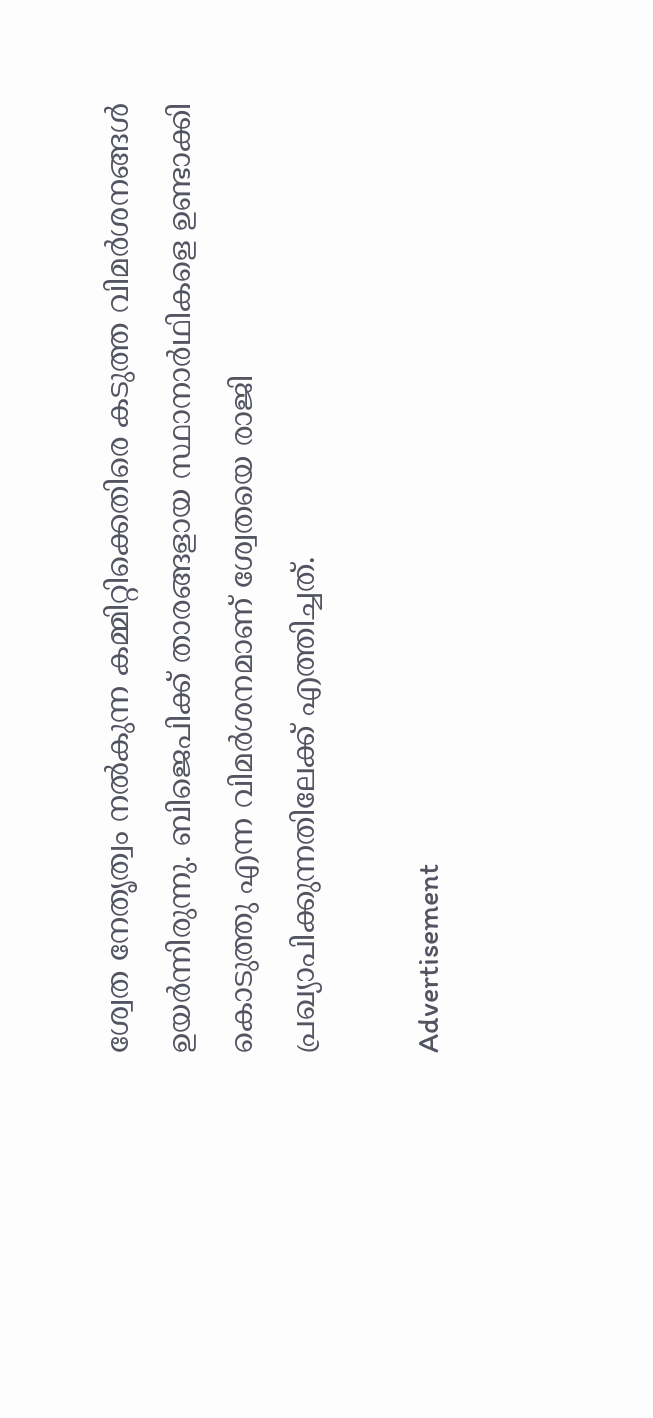ശ്വേത നേതൃത്വം നല്‍കുന്ന കമ്മിറ്റിക്കെതിരെ കടുത്ത വിമര്‍ശനങ്ങള്‍ ഉയര്‍ന്നിരുന്നു. ബിജെപിക്ക് താരങ്ങളായ സ്ഥാനാര്‍ഥികളെ ഉണ്ടാക്കി കൊടുത്തു എന്ന വിമര്‍ശനമാണ് ശ്വേതയെ രാജി പ്രഖ്യാപിക്കുന്നതിലേക്ക് എത്തിച്ചത്.

Advertisement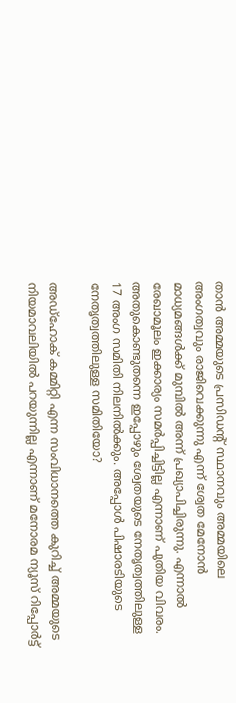താന്‍ അമ്മയുടെ പ്രസിഡന്റ് സ്ഥാനവും അമ്മയിലെ അംഗത്വവും രാജിവെക്കുന്നു എന്ന് ശ്വേത മേനോന്‍ മാധ്യമങ്ങള്‍ക്ക് മുമ്പില്‍ അന്ന് പ്രഖ്യാപിച്ചിരുന്നു. എന്നാല്‍ രേഖാമൂലം ഇക്കാര്യം സമര്‍പ്പിച്ചിട്ടില്ല എന്നാണ് പുതിയ വിവരം. അതുകൊണ്ടുതന്നെ ഇപ്പോഴും ശ്വേതയുടെ നേതൃത്വത്തിലുള്ള 17 അംഗ സമിതി നിലനില്‍ക്കും. അപ്പോള്‍ പിഷാരടിയുടെ നേതൃത്വത്തിലുള്ള സമിതിയോ?

അഡ്‌ഹോക് കമ്മിറ്റി എന്ന സംവിധാനത്തെ കുറിച്ച് അമ്മയുടെ നിയമാവലിയില്‍ പറയുന്നില്ല എന്നാണ് മനോരമ ന്യൂസ് റിപ്പോര്‍ട്ട്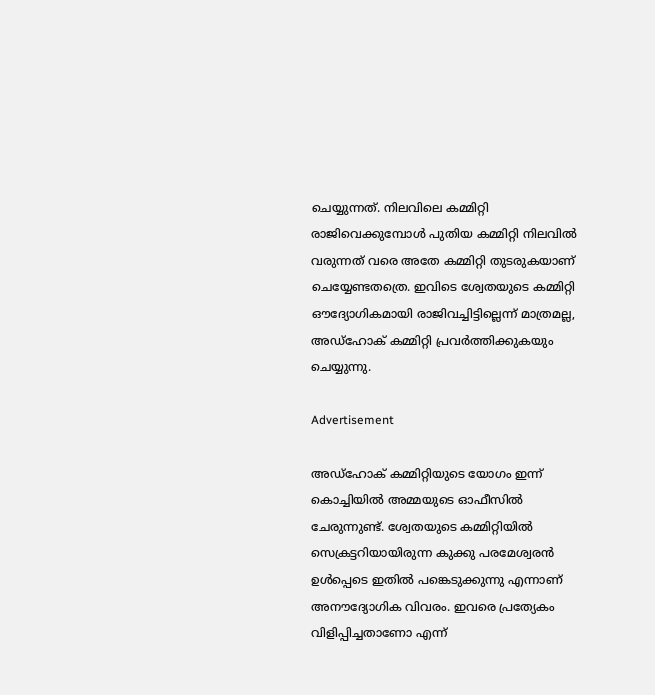ചെയ്യുന്നത്. നിലവിലെ കമ്മിറ്റി രാജിവെക്കുമ്പോള്‍ പുതിയ കമ്മിറ്റി നിലവില്‍ വരുന്നത് വരെ അതേ കമ്മിറ്റി തുടരുകയാണ് ചെയ്യേണ്ടതത്രെ. ഇവിടെ ശ്വേതയുടെ കമ്മിറ്റി ഔദ്യോഗികമായി രാജിവച്ചിട്ടില്ലെന്ന് മാത്രമല്ല, അഡ്‌ഹോക് കമ്മിറ്റി പ്രവര്‍ത്തിക്കുകയും ചെയ്യുന്നു.

Advertisement

അഡ്‌ഹോക് കമ്മിറ്റിയുടെ യോഗം ഇന്ന് കൊച്ചിയില്‍ അമ്മയുടെ ഓഫീസില്‍ ചേരുന്നുണ്ട്. ശ്വേതയുടെ കമ്മിറ്റിയില്‍ സെക്രട്ടറിയായിരുന്ന കുക്കു പരമേശ്വരന്‍ ഉള്‍പ്പെടെ ഇതില്‍ പങ്കെടുക്കുന്നു എന്നാണ് അനൗദ്യോഗിക വിവരം. ഇവരെ പ്രത്യേകം വിളിപ്പിച്ചതാണോ എന്ന്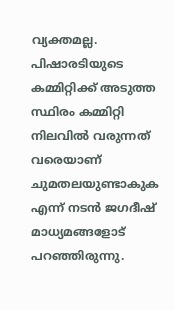വ്യക്തമല്ല. പിഷാരടിയുടെ കമ്മിറ്റിക്ക് അടുത്ത സ്ഥിരം കമ്മിറ്റി നിലവില്‍ വരുന്നത് വരെയാണ് ചുമതലയുണ്ടാകുക എന്ന് നടന്‍ ജഗദീഷ് മാധ്യമങ്ങളോട് പറഞ്ഞിരുന്നു.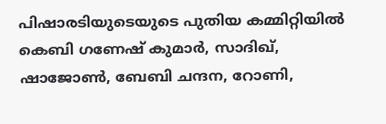പിഷാരടിയുടെയുടെ പുതിയ കമ്മിറ്റിയില്‍ കെബി ഗണേഷ് കുമാര്‍, സാദിഖ്, ഷാജോണ്‍, ബേബി ചന്ദന, റോണി,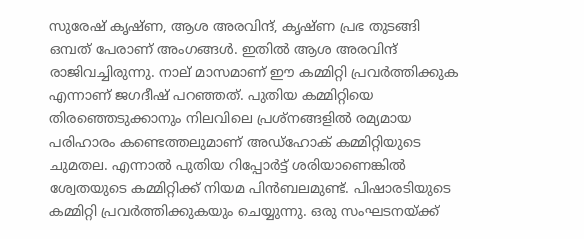സുരേഷ് കൃഷ്ണ, ആശ അരവിന്ദ്, കൃഷ്ണ പ്രഭ തുടങ്ങി ഒമ്പത് പേരാണ് അംഗങ്ങള്‍. ഇതില്‍ ആശ അരവിന്ദ് രാജിവച്ചിരുന്നു. നാല് മാസമാണ് ഈ കമ്മിറ്റി പ്രവര്‍ത്തിക്കുക എന്നാണ് ജഗദീഷ് പറഞ്ഞത്. പുതിയ കമ്മിറ്റിയെ തിരഞ്ഞെടുക്കാനും നിലവിലെ പ്രശ്‌നങ്ങളില്‍ രമ്യമായ പരിഹാരം കണ്ടെത്തലുമാണ് അഡ്‌ഹോക് കമ്മിറ്റിയുടെ ചുമതല. എന്നാല്‍ പുതിയ റിപ്പോര്‍ട്ട് ശരിയാണെങ്കില്‍ ശ്വേതയുടെ കമ്മിറ്റിക്ക് നിയമ പിന്‍ബലമുണ്ട്. പിഷാരടിയുടെ കമ്മിറ്റി പ്രവര്‍ത്തിക്കുകയും ചെയ്യുന്നു. ഒരു സംഘടനയ്ക്ക്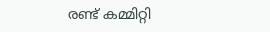രണ്ട് കമ്മിറ്റി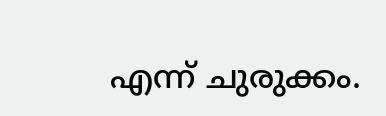എന്ന് ചുരുക്കം.